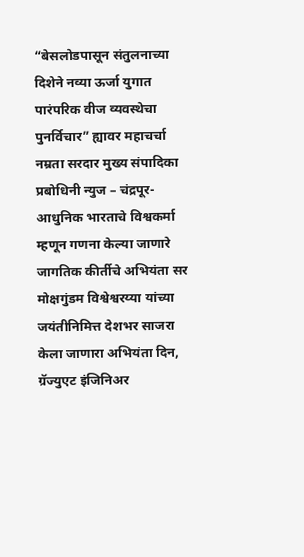“बेसलोडपासून संतुलनाच्या दिशेने नव्या ऊर्जा युगात पारंपरिक वीज व्यवस्थेचा पुनर्विचार” ह्यावर महाचर्चा
नम्रता सरदार मुख्य संपादिका प्रबोधिनी न्युज – चंद्रपूर- आधुनिक भारताचे विश्वकर्मा म्हणून गणना केल्या जाणारे जागतिक कीर्तीचे अभियंता सर मोक्षगुंडम विश्वेश्वरय्या यांच्या जयंतीनिमित्त देशभर साजरा केला जाणारा अभियंता दिन, ग्रॅज्युएट इंजिनिअर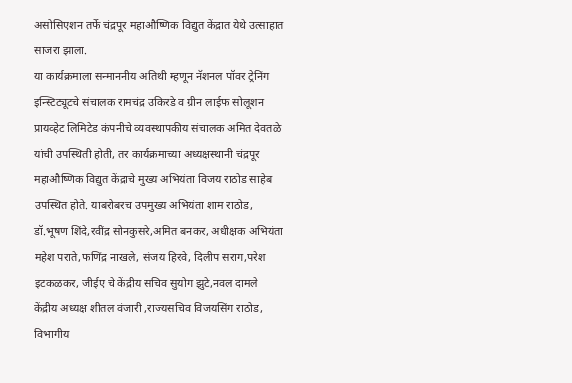असोसिएशन तर्फे चंद्रपूर महाऔष्णिक विद्युत केंद्रात येथे उत्साहात साजरा झाला.
या कार्यक्रमाला सन्माननीय अतिथी म्हणून नॅशनल पॉवर ट्रेनिंग इन्स्टिट्यूटचे संचालक रामचंद्र उकिरडे व ग्रीन लाईफ सोलूशन प्रायव्हेट लिमिटेड कंपनीचे व्यवस्थापकीय संचालक अमित देवतळे यांची उपस्थिती होती, तर कार्यक्रमाच्या अध्यक्षस्थानी चंद्रपूर महाऔष्णिक विद्युत केंद्राचे मुख्य अभियंता विजय राठोड साहेब उपस्थित होते. याबरोबरच उपमुख्य अभियंता शाम राठोड, डॉ.भूषण शिंदे,रवींद्र सोनकुसरे,अमित बनकर, अधीक्षक अभियंता महेश पराते,फणिंद्र नाखले, संजय हिरवे, दिलीप सराग,परेश इटकळकर, जीईए चे केंद्रीय सचिव सुयोग झुटे,नवल दामले केंद्रीय अध्यक्ष शीतल वंजारी ,राज्यसचिव विजयसिंग राठोड, विभागीय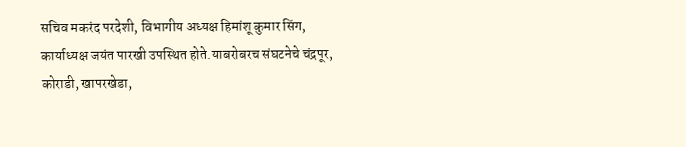सचिव मकरंद परदेशी, विभागीय अध्यक्ष हिमांशू कुमार सिंग, कार्याध्यक्ष जयंत पारखी उपस्थित होते.याबरोबरच संघटनेचे चंद्रपूर, कोराडी, खापरखेडा,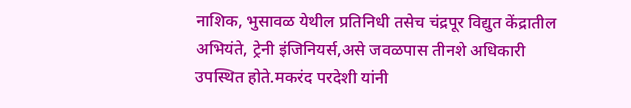नाशिक, भुसावळ येथील प्रतिनिधी तसेच चंद्रपूर विद्युत केंद्रातील अभियंते, ट्रेनी इंजिनियर्स,असे जवळपास तीनशे अधिकारी उपस्थित होते.मकरंद परदेशी यांनी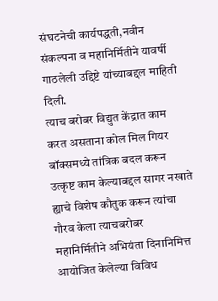संघटनेची कार्यपद्धती,नवीन संकल्पना व महानिर्मितीने यावर्षी गाठलेली उद्दिष्टे यांच्याबद्दल माहिती दिली.
त्याच बरोबर विद्युत केंद्रात काम करत असताना कोल मिल गियर बॉक्समध्ये तांत्रिक बदल करून उत्कृष्ट काम केल्याबद्दल सागर नखाते ह्याचे विशेष कौतुक करून त्यांचा गौरव केला त्याचबरोबर महानिर्मितीने अभियंता दिनानिमित्त आयोजित केलेल्या विविध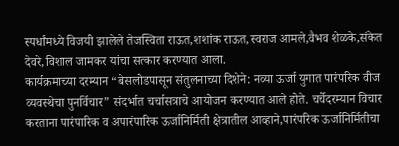स्पर्धांमध्ये विजयी झालेले तेजस्विता राऊत,शशांक राऊत,स्वराज आमले,वैभव शेळके,संकेत देवरे,विशाल जामकर यांचा सत्कार करण्यात आला.
कार्यक्रमाच्या दरम्यान “बेसलोडपासून संतुलनाच्या दिशेने: नव्या ऊर्जा युगात पारंपरिक वीज व्यवस्थेचा पुनर्विचार” संदर्भात चर्चासत्राचे आयोजन करण्यात आले होते. चर्चेदरम्यान विचार करताना पारंपारिक व अपारंपारिक ऊर्जानिर्मिती क्षेत्रातील आव्हाने,पारंपरिक ऊर्जानिर्मितीचा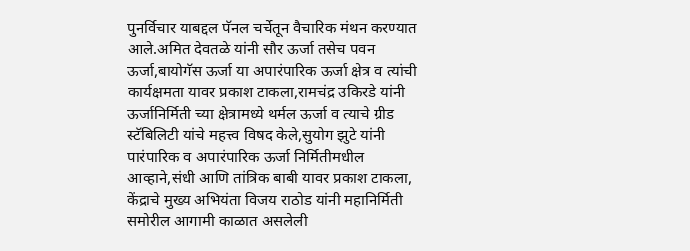पुनर्विचार याबद्दल पॅनल चर्चेतून वैचारिक मंथन करण्यात आले.अमित देवतळे यांनी सौर ऊर्जा तसेच पवन ऊर्जा,बायोगॅस ऊर्जा या अपारंपारिक ऊर्जा क्षेत्र व त्यांची कार्यक्षमता यावर प्रकाश टाकला,रामचंद्र उकिरडे यांनी ऊर्जानिर्मिती च्या क्षेत्रामध्ये थर्मल ऊर्जा व त्याचे ग्रीड स्टॅबिलिटी यांचे महत्त्व विषद केले,सुयोग झुटे यांनी पारंपारिक व अपारंपारिक ऊर्जा निर्मितीमधील आव्हाने,संधी आणि तांत्रिक बाबी यावर प्रकाश टाकला,
केंद्राचे मुख्य अभियंता विजय राठोड यांनी महानिर्मिती समोरील आगामी काळात असलेली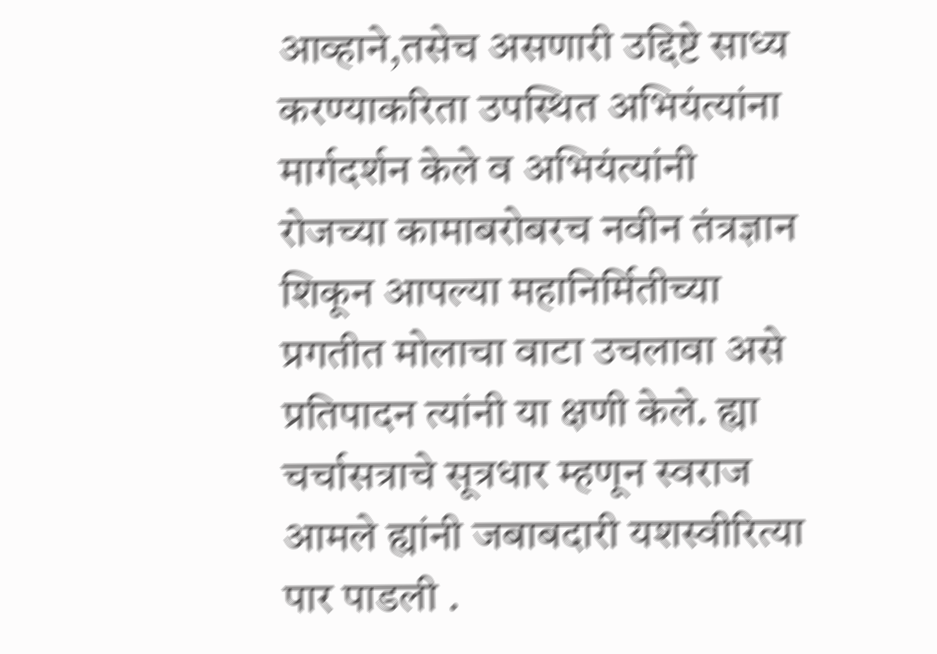आव्हाने,तसेच असणारी उद्दिष्टे साध्य करण्याकरिता उपस्थित अभियंत्यांना मार्गदर्शन केले व अभियंत्यांनी रोजच्या कामाबरोबरच नवीन तंत्रज्ञान शिकून आपल्या महानिर्मितीच्या प्रगतीत मोलाचा वाटा उचलावा असे प्रतिपादन त्यांनी या क्षणी केले. ह्या चर्चासत्राचे सूत्रधार म्हणून स्वराज आमले ह्यांनी जबाबदारी यशस्वीरित्या पार पाडली .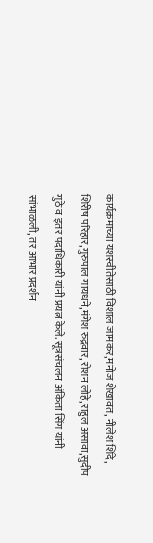कार्यक्रमाच्या यशस्वीतेसाठी विशाल जामकर,मनोज शेखावत, नीलेश शिंदे, शिरीष परिहार,गुरुपाल गायधने,मंगेश रुद्रवार, रोशन लोहे,राहुल असावा,सुदीप गुठे व इतर पदाधिकारी यांनी प्रयत्न केले. सूत्रसंचलन अंकिता सिंग यांनी सांभाळली, तर आभार प्रदर्शन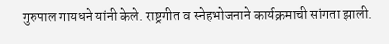गुरुपाल गायधने यांनी केले. राष्ट्रगीत व स्नेहभोजनाने कार्यक्रमाची सांगता झाली.